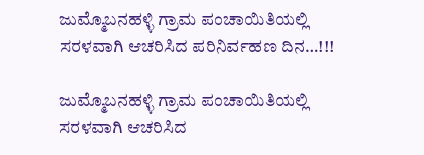ಜುಮ್ಮೊಬನಹಳ್ಳಿ ಗ್ರಾಮ ಪಂಚಾಯಿತಿಯಲ್ಲಿ ಸರಳವಾಗಿ ಆಚರಿಸಿದ ಪರಿನಿರ್ವಹಣ ದಿನ…!!!

ಜುಮ್ಮೊಬನಹಳ್ಳಿ ಗ್ರಾಮ ಪಂಚಾಯಿತಿಯಲ್ಲಿ ಸರಳವಾಗಿ ಆಚರಿಸಿದ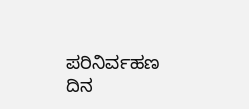ಪರಿನಿರ್ವಹಣ ದಿನ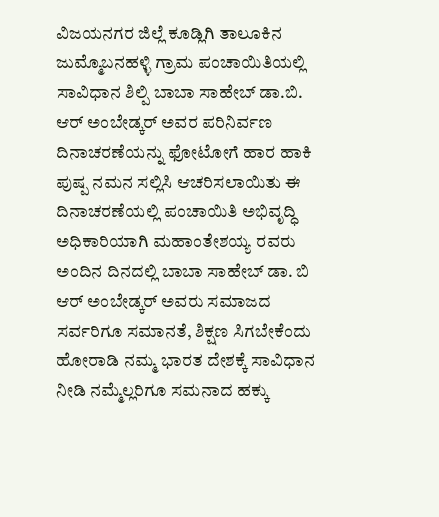ವಿಜಯನಗರ ಜಿಲ್ಲೆ ಕೂಡ್ಲಿಗಿ ತಾಲೂಕಿನ ಜುಮ್ಮೊಬನಹಳ್ಳಿ ಗ್ರಾಮ ಪಂಚಾಯಿತಿಯಲ್ಲಿ ಸಾವಿಧಾನ ಶಿಲ್ಪಿ ಬಾಬಾ ಸಾಹೇಬ್ ಡಾ.ಬಿ. ಆರ್ ಅಂಬೇಡ್ಕರ್ ಅವರ ಪರಿನಿರ್ವಣ ದಿನಾಚರಣೆಯನ್ನು ಫೋಟೋಗೆ ಹಾರ ಹಾಕಿ ಪುಷ್ಪ ನಮನ ಸಲ್ಲಿಸಿ ಆಚರಿಸಲಾಯಿತು ಈ ದಿನಾಚರಣೆಯಲ್ಲಿ ಪಂಚಾಯಿತಿ ಅಭಿವೃದ್ಧಿ ಅಧಿಕಾರಿಯಾಗಿ ಮಹಾಂತೇಶಯ್ಯ ರವರು ಅಂದಿನ ದಿನದಲ್ಲಿ ಬಾಬಾ ಸಾಹೇಬ್ ಡಾ. ಬಿ ಆರ್ ಅಂಬೇಡ್ಕರ್ ಅವರು ಸಮಾಜದ ಸರ್ವರಿಗೂ ಸಮಾನತೆ, ಶಿಕ್ಷಣ ಸಿಗಬೇಕೆಂದು ಹೋರಾಡಿ ನಮ್ಮ ಭಾರತ ದೇಶಕ್ಕೆ ಸಾವಿಧಾನ ನೀಡಿ ನಮ್ಮೆಲ್ಲರಿಗೂ ಸಮನಾದ ಹಕ್ಕು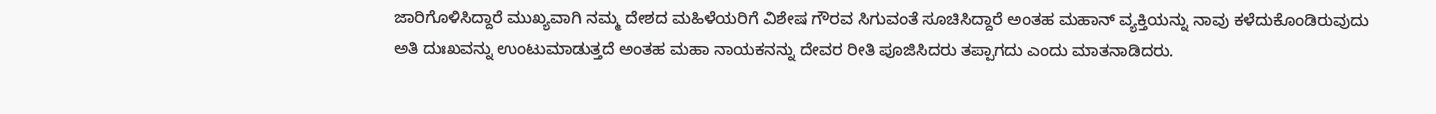ಜಾರಿಗೊಳಿಸಿದ್ದಾರೆ ಮುಖ್ಯವಾಗಿ ನಮ್ಮ ದೇಶದ ಮಹಿಳೆಯರಿಗೆ ವಿಶೇಷ ಗೌರವ ಸಿಗುವಂತೆ ಸೂಚಿಸಿದ್ದಾರೆ ಅಂತಹ ಮಹಾನ್ ವ್ಯಕ್ತಿಯನ್ನು ನಾವು ಕಳೆದುಕೊಂಡಿರುವುದು ಅತಿ ದುಃಖವನ್ನು ಉಂಟುಮಾಡುತ್ತದೆ ಅಂತಹ ಮಹಾ ನಾಯಕನನ್ನು ದೇವರ ರೀತಿ ಪೂಜಿಸಿದರು ತಪ್ಪಾಗದು ಎಂದು ಮಾತನಾಡಿದರು.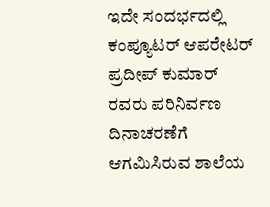ಇದೇ ಸಂದರ್ಭದಲ್ಲಿ ಕಂಪ್ಯೂಟರ್ ಆಪರೇಟರ್ ಪ್ರದೀಪ್ ಕುಮಾರ್ ರವರು ಪರಿನಿರ್ವಣ ದಿನಾಚರಣೆಗೆ ಆಗಮಿಸಿರುವ ಶಾಲೆಯ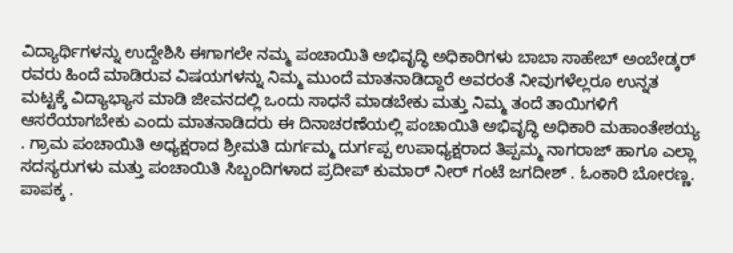ವಿದ್ಯಾರ್ಥಿಗಳನ್ನು ಉದ್ದೇಶಿಸಿ ಈಗಾಗಲೇ ನಮ್ಮ ಪಂಚಾಯಿತಿ ಅಭಿವೃದ್ಧಿ ಅಧಿಕಾರಿಗಳು ಬಾಬಾ ಸಾಹೇಬ್ ಅಂಬೇಡ್ಕರ್ ರವರು ಹಿಂದೆ ಮಾಡಿರುವ ವಿಷಯಗಳನ್ನು ನಿಮ್ಮ ಮುಂದೆ ಮಾತನಾಡಿದ್ದಾರೆ ಅವರಂತೆ ನೀವುಗಳೆಲ್ಲರೂ ಉನ್ನತ ಮಟ್ಟಕ್ಕೆ ವಿದ್ಯಾಭ್ಯಾಸ ಮಾಡಿ ಜೀವನದಲ್ಲಿ ಒಂದು ಸಾಧನೆ ಮಾಡಬೇಕು ಮತ್ತು ನಿಮ್ಮ ತಂದೆ ತಾಯಿಗಳಿಗೆ ಆಸರೆಯಾಗಬೇಕು ಎಂದು ಮಾತನಾಡಿದರು ಈ ದಿನಾಚರಣೆಯಲ್ಲಿ ಪಂಚಾಯಿತಿ ಅಭಿವೃದ್ಧಿ ಅಧಿಕಾರಿ ಮಹಾಂತೇಶಯ್ಯ . ಗ್ರಾಮ ಪಂಚಾಯಿತಿ ಅಧ್ಯಕ್ಷರಾದ ಶ್ರೀಮತಿ ದುರ್ಗಮ್ಮ ದುರ್ಗಪ್ಪ ಉಪಾಧ್ಯಕ್ಷರಾದ ತಿಪ್ಪಮ್ಮ ನಾಗರಾಜ್ ಹಾಗೂ ಎಲ್ಲಾ ಸದಸ್ಯರುಗಳು ಮತ್ತು ಪಂಚಾಯಿತಿ ಸಿಬ್ಬಂದಿಗಳಾದ ಪ್ರದೀಪ್ ಕುಮಾರ್ ನೀರ್ ಗಂಟೆ ಜಗದೀಶ್ . ಓಂಕಾರಿ ಬೋರಣ್ಣ. ಪಾಪಕ್ಕ .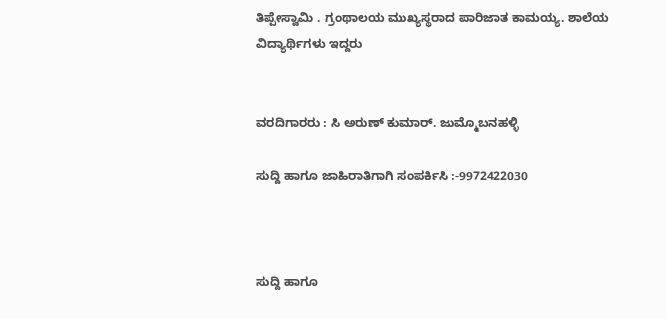ತಿಪ್ಪೇಸ್ವಾಮಿ . ಗ್ರಂಥಾಲಯ ಮುಖ್ಯಸ್ಥರಾದ ಪಾರಿಜಾತ ಕಾಮಯ್ಯ. ಶಾಲೆಯ ವಿದ್ಯಾರ್ಥಿಗಳು ಇದ್ದರು


ವರದಿಗಾರರು : ಸಿ ಅರುಣ್ ಕುಮಾರ್. ಜುಮ್ಮೊಬನಹಳ್ಳಿ

ಸುದ್ದಿ ಹಾಗೂ ಜಾಹಿರಾತಿಗಾಗಿ ಸಂಪರ್ಕಿಸಿ :-9972422030



ಸುದ್ದಿ ಹಾಗೂ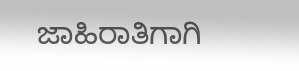ಜಾಹಿರಾತಿಗಾಗಿ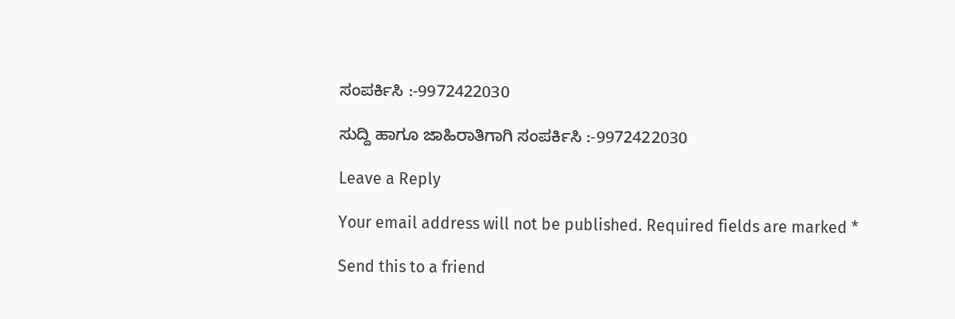ಸಂಪರ್ಕಿಸಿ :-9972422030

ಸುದ್ದಿ ಹಾಗೂ ಜಾಹಿರಾತಿಗಾಗಿ ಸಂಪರ್ಕಿಸಿ :-9972422030

Leave a Reply

Your email address will not be published. Required fields are marked *

Send this to a friend